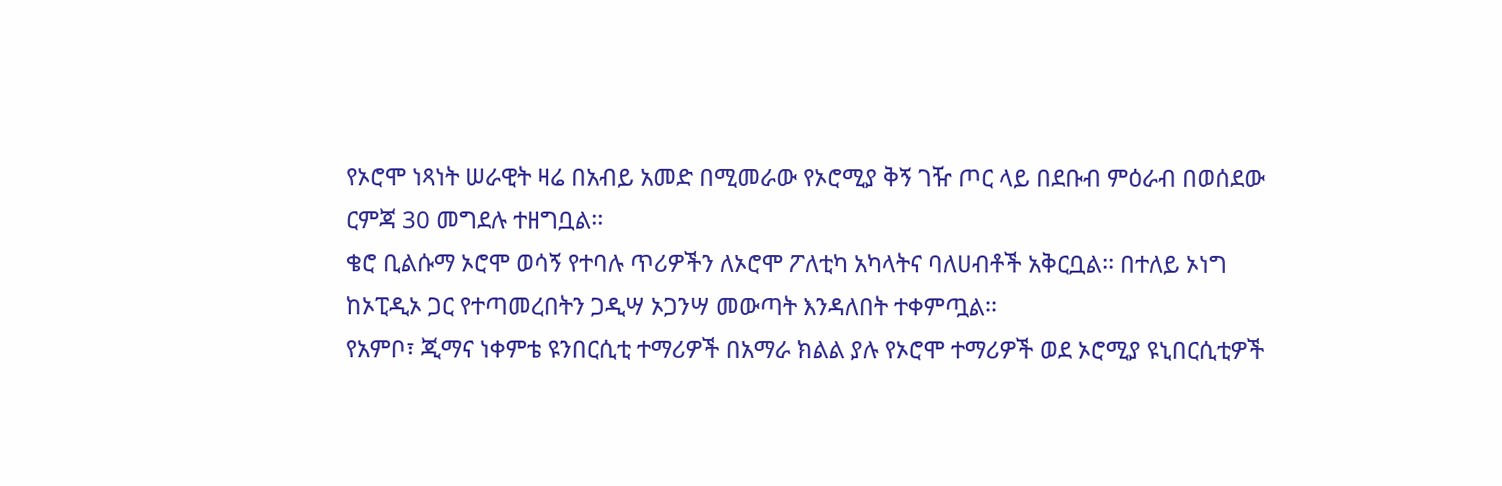የኦሮሞ ነጻነት ሠራዊት ዛሬ በአብይ አመድ በሚመራው የኦሮሚያ ቅኝ ገዥ ጦር ላይ በደቡብ ምዕራብ በወሰደው ርምጃ 30 መግደሉ ተዘግቧል፡፡
ቄሮ ቢልሱማ ኦሮሞ ወሳኝ የተባሉ ጥሪዎችን ለኦሮሞ ፖለቲካ አካላትና ባለሀብቶች አቅርቧል፡፡ በተለይ ኦነግ ከኦፒዲኦ ጋር የተጣመረበትን ጋዲሣ ኦጋንሣ መውጣት እንዳለበት ተቀምጧል፡፡
የአምቦ፣ ጂማና ነቀምቴ ዩንበርሲቲ ተማሪዎች በአማራ ክልል ያሉ የኦሮሞ ተማሪዎች ወደ ኦሮሚያ ዩኒበርሲቲዎች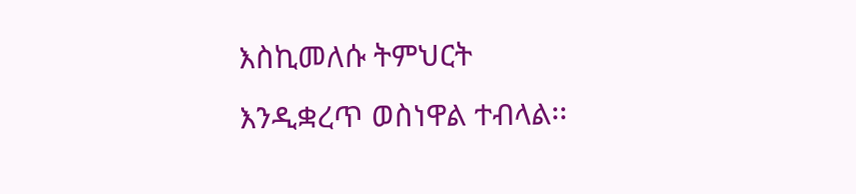እስኪመለሱ ትምህርት እንዲቋረጥ ወስነዋል ተብላል፡፡